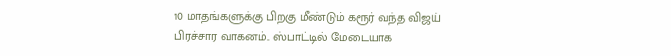10 மாதங்களுக்கு பிறகு மீண்டும் கரூர் வந்த விஜய் பிரச்சார வாகனம்.. ஸ்பாட்டில் மேடையாக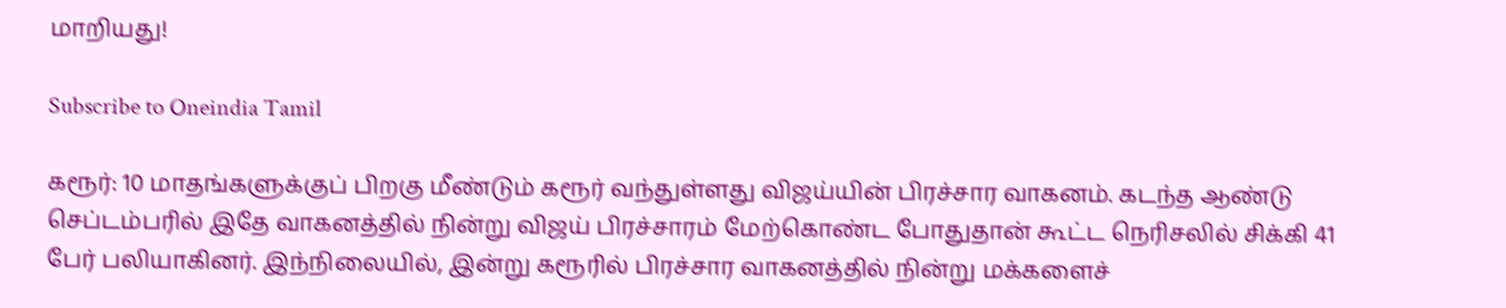மாறியது!

Subscribe to Oneindia Tamil

கரூர்: 10 மாதங்களுக்குப் பிறகு மீண்டும் கரூர் வந்துள்ளது விஜய்யின் பிரச்சார வாகனம். கடந்த ஆண்டு செப்டம்பரில் இதே வாகனத்தில் நின்று விஜய் பிரச்சாரம் மேற்கொண்ட போதுதான் கூட்ட நெரிசலில் சிக்கி 41 பேர் பலியாகினர். இந்நிலையில், இன்று கரூரில் பிரச்சார வாகனத்தில் நின்று மக்களைச்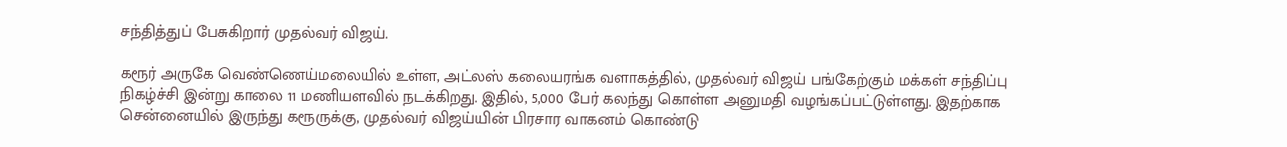சந்தித்துப் பேசுகிறார் முதல்வர் விஜய்.

கரூர் அருகே வெண்ணெய்மலையில் உள்ள, அட்லஸ் கலையரங்க வளாகத்தில், முதல்வர் விஜய் பங்கேற்கும் மக்கள் சந்திப்பு நிகழ்ச்சி இன்று காலை 11 மணியளவில் நடக்கிறது. இதில், 5,000 பேர் கலந்து கொள்ள அனுமதி வழங்கப்பட்டுள்ளது. இதற்காக சென்னையில் இருந்து கரூருக்கு, முதல்வர் விஜய்யின் பிரசார வாகனம் கொண்டு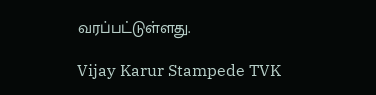வரப்பட்டுள்ளது.

Vijay Karur Stampede TVK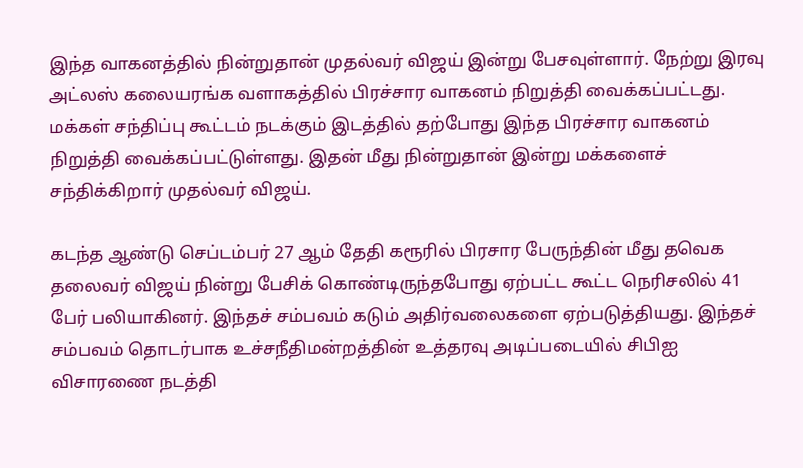இந்த வாகனத்தில் நின்றுதான் முதல்வர் விஜய் இன்று பேசவுள்ளார். நேற்று இரவு அட்லஸ் கலையரங்க வளாகத்தில் பிரச்சார வாகனம் நிறுத்தி வைக்கப்பட்டது. மக்கள் சந்திப்பு கூட்டம் நடக்கும் இடத்தில் தற்போது இந்த பிரச்சார வாகனம் நிறுத்தி வைக்கப்பட்டுள்ளது. இதன் மீது நின்றுதான் இன்று மக்களைச் சந்திக்கிறார் முதல்வர் விஜய்.

கடந்த ஆண்டு செப்டம்பர் 27 ஆம் தேதி கரூரில் பிரசார பேருந்தின் மீது தவெக தலைவர் விஜய் நின்று பேசிக் கொண்டிருந்தபோது ஏற்பட்ட கூட்ட நெரிசலில் 41 பேர் பலியாகினர். இந்தச் சம்பவம் கடும் அதிர்வலைகளை ஏற்படுத்தியது. இந்தச் சம்பவம் தொடர்பாக உச்சநீதிமன்றத்தின் உத்தரவு அடிப்படையில் சிபிஐ விசாரணை நடத்தி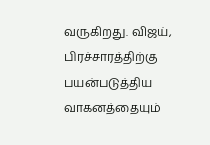வருகிறது. விஜய், பிரச்சாரத்திற்கு பயன்படுத்திய வாகனத்தையும்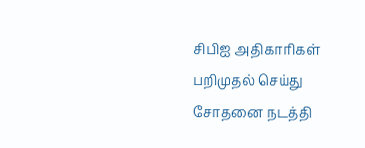சிபிஐ அதிகாரிகள் பறிமுதல் செய்து சோதனை நடத்தி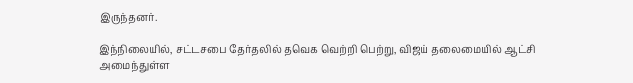இருந்தனர்.

இந்நிலையில், சட்டசபை தேர்தலில் தவெக வெற்றி பெற்று, விஜய் தலைமையில் ஆட்சி அமைந்துள்ள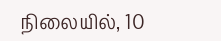நிலையில், 10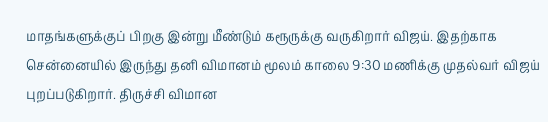மாதங்களுக்குப் பிறகு இன்று மீண்டும் கரூருக்கு வருகிறார் விஜய். இதற்காக சென்னையில் இருந்து தனி விமானம் மூலம் காலை 9:30 மணிக்கு முதல்வர் விஜய் புறப்படுகிறார். திருச்சி விமான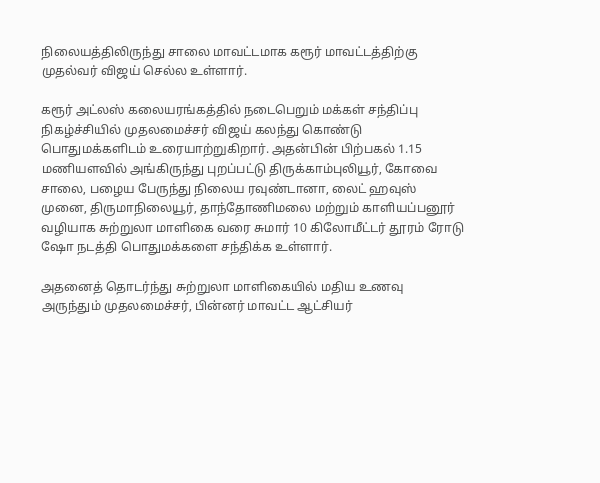நிலையத்திலிருந்து சாலை மாவட்டமாக கரூர் மாவட்டத்திற்கு முதல்வர் விஜய் செல்ல உள்ளார்.

கரூர் அட்லஸ் கலையரங்கத்தில் நடைபெறும் மக்கள் சந்திப்பு நிகழ்ச்சியில் முதலமைச்சர் விஜய் கலந்து கொண்டு பொதுமக்களிடம் உரையாற்றுகிறார். அதன்பின் பிற்பகல் 1.15 மணியளவில் அங்கிருந்து புறப்பட்டு திருக்காம்புலியூர், கோவை சாலை, பழைய பேருந்து நிலைய ரவுண்டானா, லைட் ஹவுஸ் முனை, திருமாநிலையூர், தாந்தோணிமலை மற்றும் காளியப்பனூர் வழியாக சுற்றுலா மாளிகை வரை சுமார் 10 கிலோமீட்டர் தூரம் ரோடு ஷோ நடத்தி பொதுமக்களை சந்திக்க உள்ளார்.

அதனைத் தொடர்ந்து சுற்றுலா மாளிகையில் மதிய உணவு அருந்தும் முதலமைச்சர், பின்னர் மாவட்ட ஆட்சியர்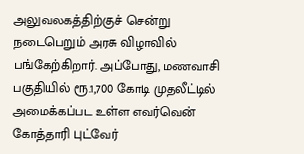அலுவலகத்திற்குச் சென்று நடைபெறும் அரசு விழாவில் பங்கேற்கிறார். அப்போது, மணவாசி பகுதியில் ரூ.1,700 கோடி முதலீட்டில் அமைக்கப்பட உள்ள எவர்வென் கோத்தாரி புட்வேர்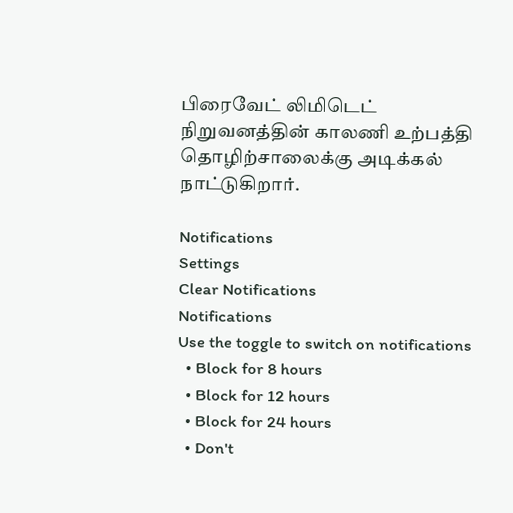பிரைவேட் லிமிடெட் நிறுவனத்தின் காலணி உற்பத்தி தொழிற்சாலைக்கு அடிக்கல் நாட்டுகிறார்.

Notifications
Settings
Clear Notifications
Notifications
Use the toggle to switch on notifications
  • Block for 8 hours
  • Block for 12 hours
  • Block for 24 hours
  • Don't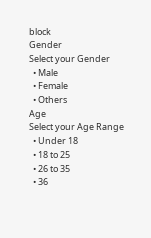block
Gender
Select your Gender
  • Male
  • Female
  • Others
Age
Select your Age Range
  • Under 18
  • 18 to 25
  • 26 to 35
  • 36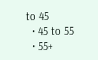to 45
  • 45 to 55
  • 55+